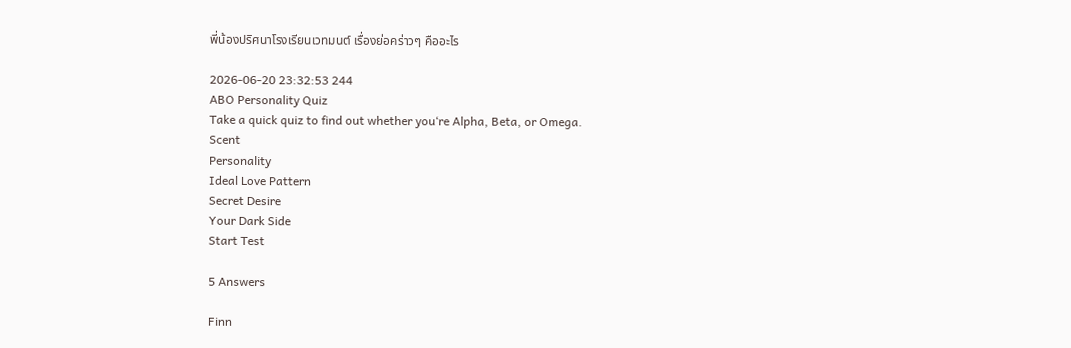พี่น้องปริศนาโรงเรียนเวทมนต์ เรื่องย่อคร่าวๆ คืออะไร

2026-06-20 23:32:53 244
ABO Personality Quiz
Take a quick quiz to find out whether you‘re Alpha, Beta, or Omega.
Scent
Personality
Ideal Love Pattern
Secret Desire
Your Dark Side
Start Test

5 Answers

Finn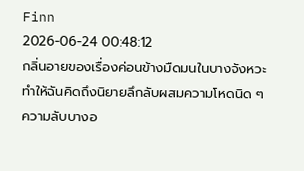Finn
2026-06-24 00:48:12
กลิ่นอายของเรื่องค่อนข้างมืดมนในบางจังหวะ ทำให้ฉันคิดถึงนิยายลึกลับผสมความโหดนิด ๆ ความลับบางอ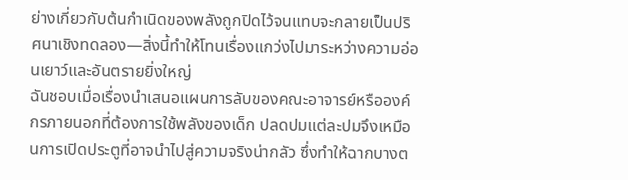ย่างเกี่ยวกับต้นกำเนิดของพลังถูกปิดไว้จนแทบจะกลายเป็นปริศนาเชิงทดลอง—สิ่งนี้ทำให้โทนเรื่องแกว่งไปมาระหว่างความอ่อนเยาว์และอันตรายยิ่งใหญ่
ฉันชอบเมื่อเรื่องนำเสนอแผนการลับของคณะอาจารย์หรือองค์กรภายนอกที่ต้องการใช้พลังของเด็ก ปลดปมแต่ละปมจึงเหมือนการเปิดประตูที่อาจนำไปสู่ความจริงน่ากลัว ซึ่งทำให้ฉากบางต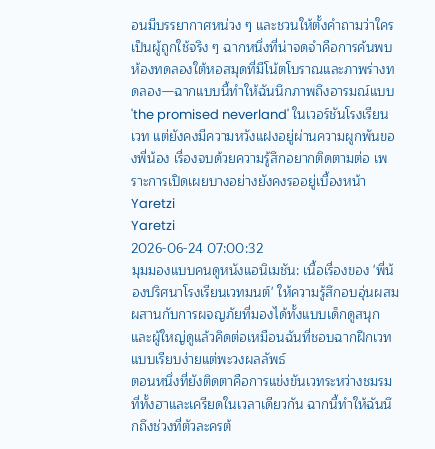อนมีบรรยากาศหน่วง ๆ และชวนให้ตั้งคำถามว่าใครเป็นผู้ถูกใช้จริง ๆ ฉากหนึ่งที่น่าจดจำคือการค้นพบห้องทดลองใต้หอสมุดที่มีโน้ตโบราณและภาพร่างทดลอง—ฉากแบบนี้ทำให้ฉันนึกภาพถึงอารมณ์แบบ 'the promised neverland' ในเวอร์ชันโรงเรียนเวท แต่ยังคงมีความหวังแฝงอยู่ผ่านความผูกพันของพี่น้อง เรื่องจบด้วยความรู้สึกอยากติดตามต่อ เพราะการเปิดเผยบางอย่างยังคงรออยู่เบื้องหน้า
Yaretzi
Yaretzi
2026-06-24 07:00:32
มุมมองแบบคนดูหนังแอนิเมชัน: เนื้อเรื่องของ 'พี่น้องปริศนาโรงเรียนเวทมนต์' ให้ความรู้สึกอบอุ่นผสมผสานกับการผจญภัยที่มองได้ทั้งแบบเด็กดูสนุกและผู้ใหญ่ดูแล้วคิดต่อเหมือนฉันที่ชอบฉากฝึกเวทแบบเรียบง่ายแต่พะวงผลลัพธ์
ตอนหนึ่งที่ยังติดตาคือการแข่งขันเวทระหว่างชมรมที่ทั้งฮาและเครียดในเวลาเดียวกัน ฉากนี้ทำให้ฉันนึกถึงช่วงที่ตัวละครต้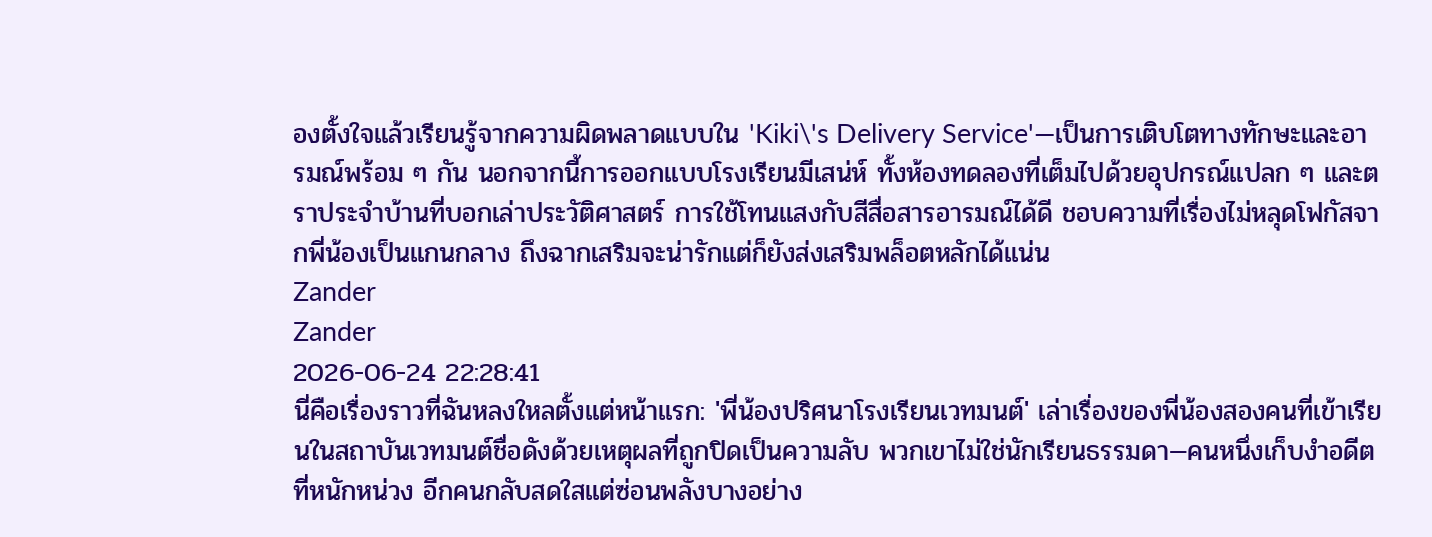องตั้งใจแล้วเรียนรู้จากความผิดพลาดแบบใน 'Kiki\'s Delivery Service'—เป็นการเติบโตทางทักษะและอารมณ์พร้อม ๆ กัน นอกจากนี้การออกแบบโรงเรียนมีเสน่ห์ ทั้งห้องทดลองที่เต็มไปด้วยอุปกรณ์แปลก ๆ และตราประจำบ้านที่บอกเล่าประวัติศาสตร์ การใช้โทนแสงกับสีสื่อสารอารมณ์ได้ดี ชอบความที่เรื่องไม่หลุดโฟกัสจากพี่น้องเป็นแกนกลาง ถึงฉากเสริมจะน่ารักแต่ก็ยังส่งเสริมพล็อตหลักได้แน่น
Zander
Zander
2026-06-24 22:28:41
นี่คือเรื่องราวที่ฉันหลงใหลตั้งแต่หน้าแรก: 'พี่น้องปริศนาโรงเรียนเวทมนต์' เล่าเรื่องของพี่น้องสองคนที่เข้าเรียนในสถาบันเวทมนต์ชื่อดังด้วยเหตุผลที่ถูกปิดเป็นความลับ พวกเขาไม่ใช่นักเรียนธรรมดา—คนหนึ่งเก็บงำอดีตที่หนักหน่วง อีกคนกลับสดใสแต่ซ่อนพลังบางอย่าง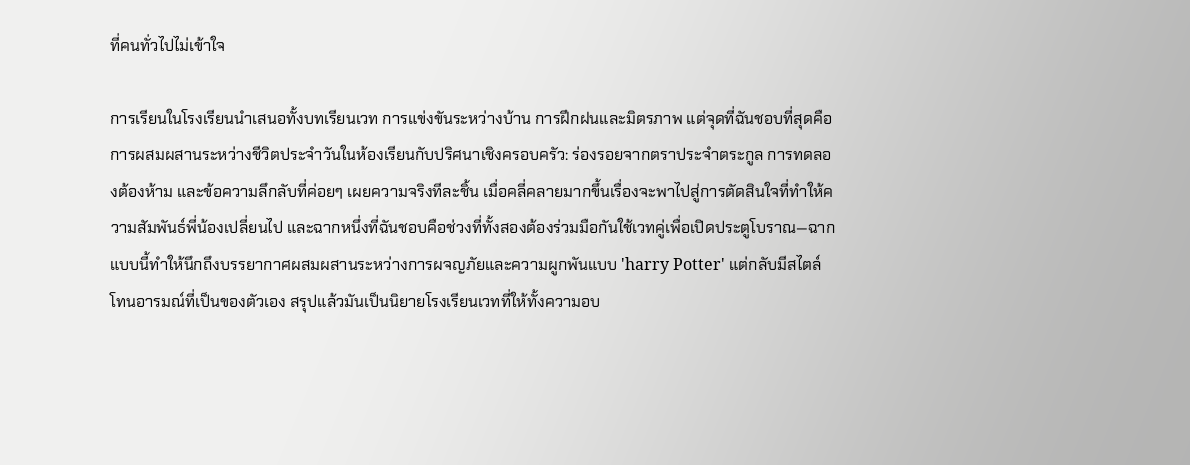ที่คนทั่วไปไม่เข้าใจ

การเรียนในโรงเรียนนำเสนอทั้งบทเรียนเวท การแข่งขันระหว่างบ้าน การฝึกฝนและมิตรภาพ แต่จุดที่ฉันชอบที่สุดคือการผสมผสานระหว่างชีวิตประจำวันในห้องเรียนกับปริศนาเชิงครอบครัว: ร่องรอยจากตราประจำตระกูล การทดลองต้องห้าม และข้อความลึกลับที่ค่อยๆ เผยความจริงทีละชิ้น เมื่อคลี่คลายมากขึ้นเรื่องจะพาไปสู่การตัดสินใจที่ทำให้ความสัมพันธ์พี่น้องเปลี่ยนไป และฉากหนึ่งที่ฉันชอบคือช่วงที่ทั้งสองต้องร่วมมือกันใช้เวทคู่เพื่อเปิดประตูโบราณ—ฉากแบบนี้ทำให้นึกถึงบรรยากาศผสมผสานระหว่างการผจญภัยและความผูกพันแบบ 'harry Potter' แต่กลับมีสไตล์โทนอารมณ์ที่เป็นของตัวเอง สรุปแล้วมันเป็นนิยายโรงเรียนเวทที่ให้ทั้งความอบ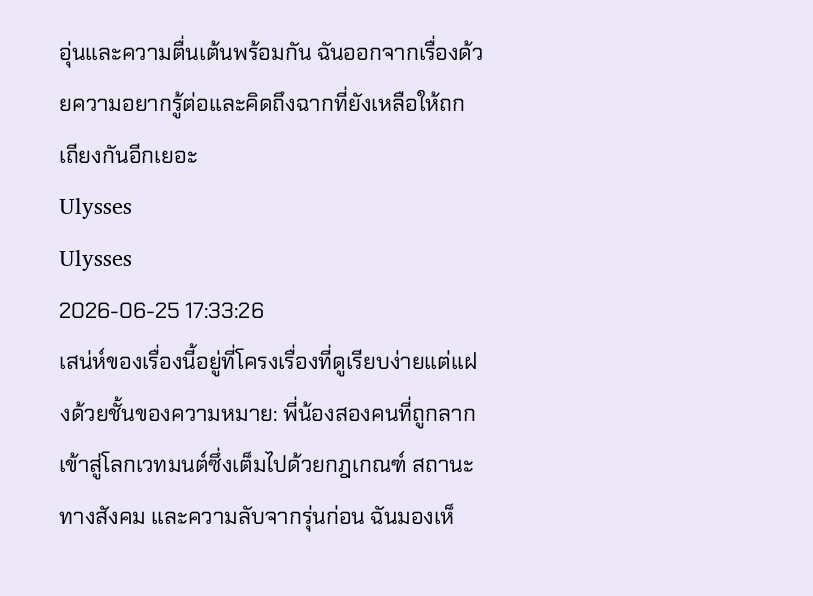อุ่นและความตื่นเต้นพร้อมกัน ฉันออกจากเรื่องด้วยความอยากรู้ต่อและคิดถึงฉากที่ยังเหลือให้ถกเถียงกันอีกเยอะ
Ulysses
Ulysses
2026-06-25 17:33:26
เสน่ห์ของเรื่องนี้อยู่ที่โครงเรื่องที่ดูเรียบง่ายแต่แฝงด้วยชั้นของความหมาย: พี่น้องสองคนที่ถูกลากเข้าสู่โลกเวทมนต์ซึ่งเต็มไปด้วยกฎเกณฑ์ สถานะทางสังคม และความลับจากรุ่นก่อน ฉันมองเห็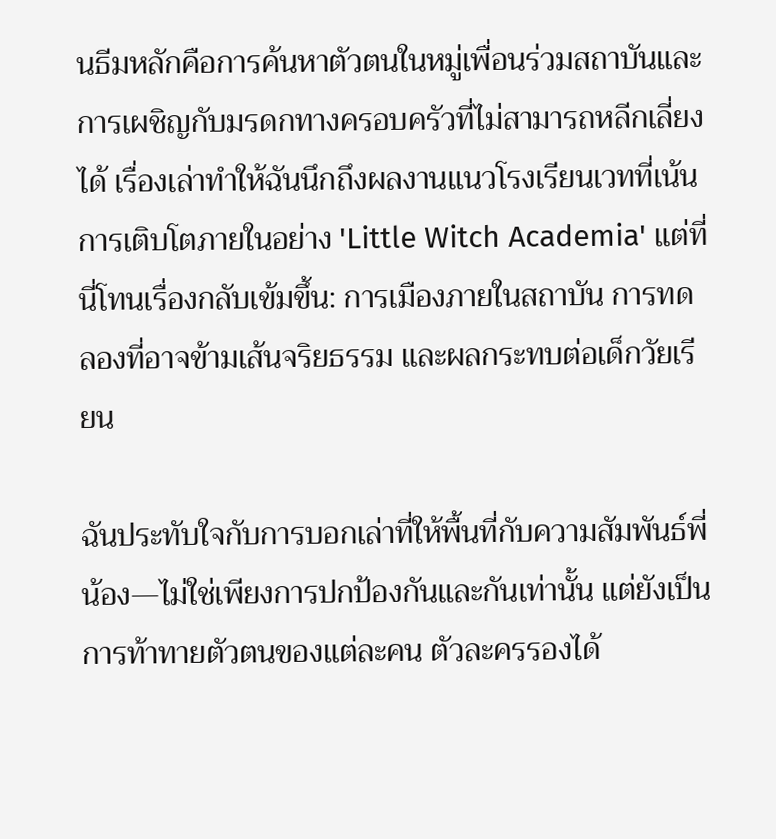นธีมหลักคือการค้นหาตัวตนในหมู่เพื่อนร่วมสถาบันและการเผชิญกับมรดกทางครอบครัวที่ไม่สามารถหลีกเลี่ยงได้ เรื่องเล่าทำให้ฉันนึกถึงผลงานแนวโรงเรียนเวทที่เน้นการเติบโตภายในอย่าง 'Little Witch Academia' แต่ที่นี่โทนเรื่องกลับเข้มขึ้น: การเมืองภายในสถาบัน การทดลองที่อาจข้ามเส้นจริยธรรม และผลกระทบต่อเด็กวัยเรียน

ฉันประทับใจกับการบอกเล่าที่ให้พื้นที่กับความสัมพันธ์พี่น้อง—ไม่ใช่เพียงการปกป้องกันและกันเท่านั้น แต่ยังเป็นการท้าทายตัวตนของแต่ละคน ตัวละครรองได้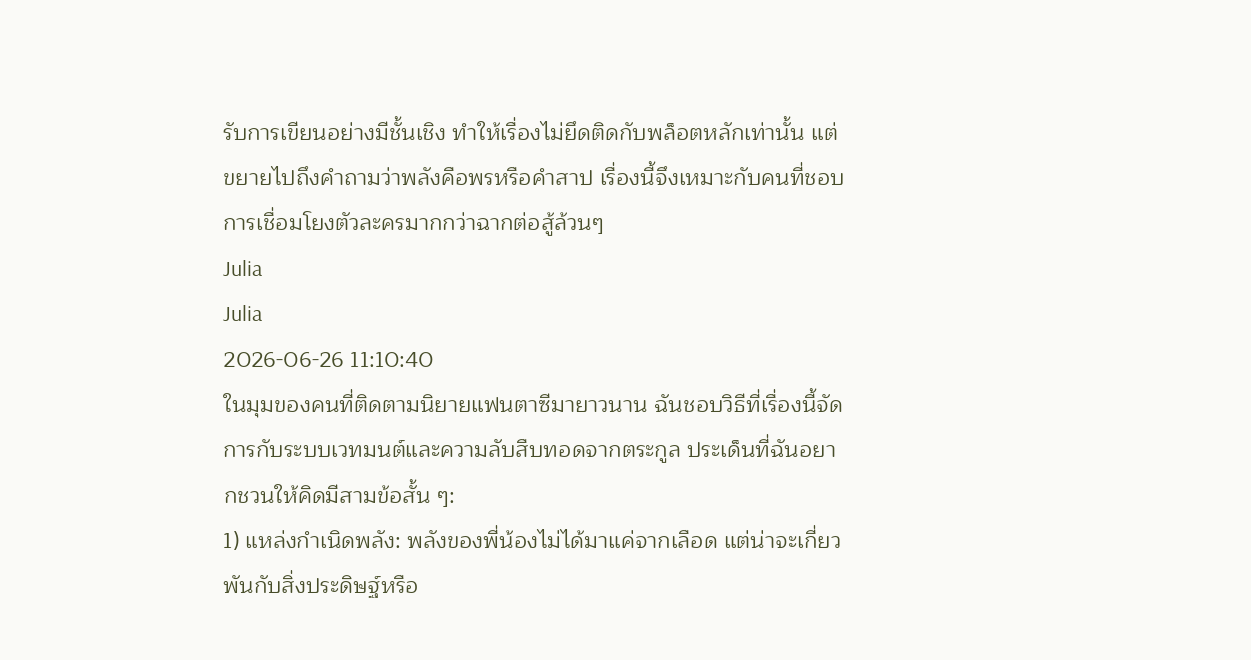รับการเขียนอย่างมีชั้นเชิง ทำให้เรื่องไม่ยึดติดกับพล็อตหลักเท่านั้น แต่ขยายไปถึงคำถามว่าพลังคือพรหรือคำสาป เรื่องนี้จึงเหมาะกับคนที่ชอบการเชื่อมโยงตัวละครมากกว่าฉากต่อสู้ล้วนๆ
Julia
Julia
2026-06-26 11:10:40
ในมุมของคนที่ติดตามนิยายแฟนตาซีมายาวนาน ฉันชอบวิธีที่เรื่องนี้จัดการกับระบบเวทมนต์และความลับสืบทอดจากตระกูล ประเด็นที่ฉันอยากชวนให้คิดมีสามข้อสั้น ๆ:
1) แหล่งกำเนิดพลัง: พลังของพี่น้องไม่ได้มาแค่จากเลือด แต่น่าจะเกี่ยวพันกับสิ่งประดิษฐ์หรือ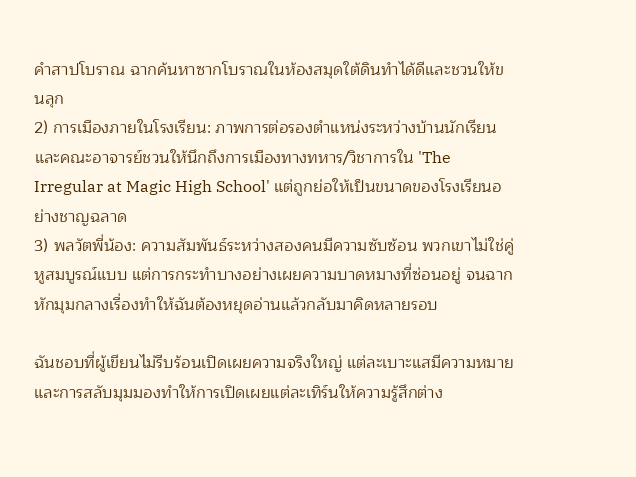คำสาปโบราณ ฉากค้นหาซากโบราณในห้องสมุดใต้ดินทำได้ดีและชวนให้ขนลุก
2) การเมืองภายในโรงเรียน: ภาพการต่อรองตำแหน่งระหว่างบ้านนักเรียนและคณะอาจารย์ชวนให้นึกถึงการเมืองทางทหาร/วิชาการใน 'The Irregular at Magic High School' แต่ถูกย่อให้เป็นขนาดของโรงเรียนอย่างชาญฉลาด
3) พลวัตพี่น้อง: ความสัมพันธ์ระหว่างสองคนมีความซับซ้อน พวกเขาไม่ใช่คู่หูสมบูรณ์แบบ แต่การกระทำบางอย่างเผยความบาดหมางที่ซ่อนอยู่ จนฉากหักมุมกลางเรื่องทำให้ฉันต้องหยุดอ่านแล้วกลับมาคิดหลายรอบ

ฉันชอบที่ผู้เขียนไม่รีบร้อนเปิดเผยความจริงใหญ่ แต่ละเบาะแสมีความหมาย และการสลับมุมมองทำให้การเปิดเผยแต่ละเทิร์นให้ความรู้สึกต่าง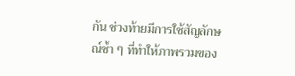กัน ช่วงท้ายมีการใช้สัญลักษณ์ซ้ำ ๆ ที่ทำให้ภาพรวมของ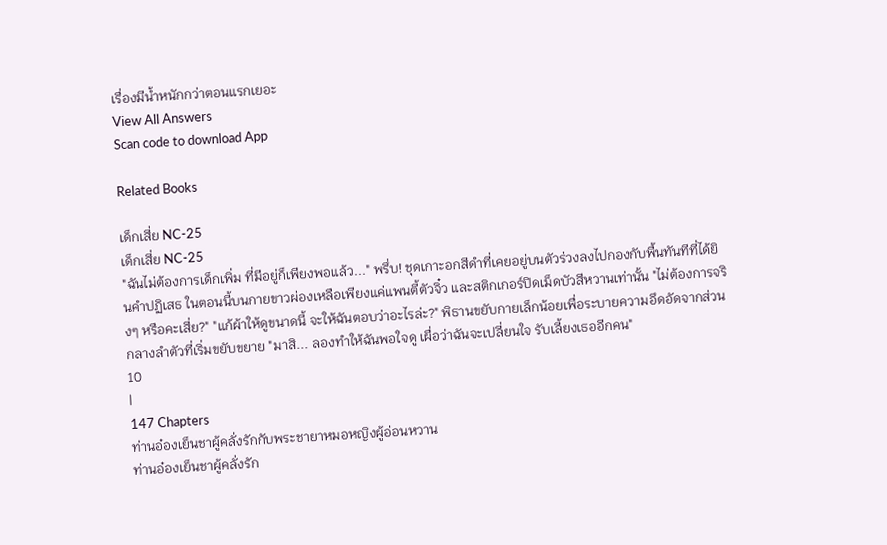เรื่องมีน้ำหนักกว่าตอนแรกเยอะ
View All Answers
Scan code to download App

Related Books

เด็กเสี่ย NC-25
เด็กเสี่ย NC-25
"ฉันไม่ต้องการเด็กเพิ่ม ที่มีอยู่ก็เพียงพอแล้ว..." พรึ่บ! ชุดเกาะอกสีดำที่เคยอยู่บนตัวร่วงลงไปกองกับพื้นทันทีที่ได้ยินคำปฏิเสธ ในตอนนี้บนกายขาวผ่องเหลือเพียงแค่แพนตี้ตัวจิ๋ว และสติกเกอร์ปิดเม็ดบัวสีหวานเท่านั้น "ไม่ต้องการจริงๆ หรือคะเสี่ย?" "แก้ผ้าให้ดูขนาดนี้ จะให้ฉันตอบว่าอะไรล่ะ?" พิธานขยับกายเล็กน้อยเพื่อระบายความอึดอัดจากส่วนกลางลำตัวที่เริ่มขยับขยาย "มาสิ... ลองทำให้ฉันพอใจดู เผื่อว่าฉันจะเปลี่ยนใจ รับเลี้ยงเธออีกคน"
10
|
147 Chapters
ท่านอ๋องเย็นชาผู้คลั่งรักกับพระชายาหมอหญิงผู้อ่อนหวาน
ท่านอ๋องเย็นชาผู้คลั่งรัก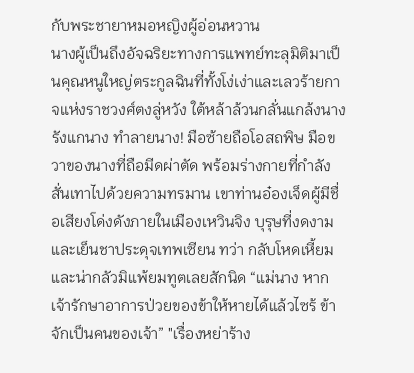กับพระชายาหมอหญิงผู้อ่อนหวาน
นางผู้เป็นถึงอัจฉริยะทางการแพทย์ทะลุมิติมาเป็นคุณหนูใหญ่ตระกูลฉินที่ทั้งโง่เง่าและเลวร้ายกาจแห่งราชวงศ์ตงลู่หวัง ใต้หล้าล้วนกลั่นแกล้งนาง รังแกนาง ทำลายนาง! มือซ้ายถือโอสถพิษ มือขวาของนางที่ถือมีดผ่าตัด พร้อมร่างกายที่กำลังสั่นเทาไปด้วยความทรมาน เขาท่านอ๋องเจ็ดผู้มีชื่อเสียงโด่งดังภายในเมืองเหวินจิง บุรุษที่งดงามและเย็นชาประดุจเทพเซียน ทว่า กลับโหดเหี้ยมและน่ากลัวมิแพ้ยมทูตเลยสักนิด “แม่นาง หากเจ้ารักษาอาการป่วยของข้าให้หายได้แล้วไซร้ ข้าจักเป็นคนของเจ้า” "เรื่องหย่าร้าง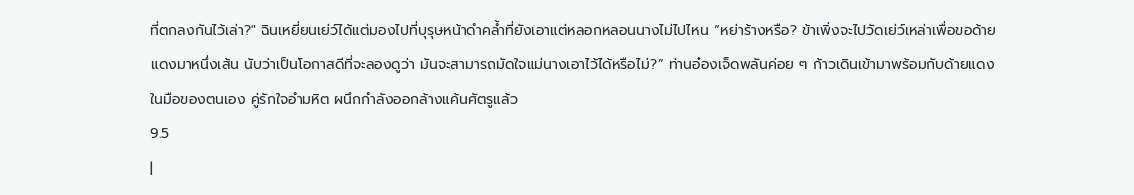ที่ตกลงกันไว้เล่า?" ฉินเหยี่ยนเย่ว์ได้แต่มองไปที่บุรุษหน้าดำคล้ำที่ยังเอาแต่หลอกหลอนนางไม่ไปไหน “หย่าร้างหรือ? ข้าเพิ่งจะไปวัดเย่ว์เหล่าเพื่อขอด้ายแดงมาหนึ่งเส้น นับว่าเป็นโอกาสดีที่จะลองดูว่า มันจะสามารถมัดใจแม่นางเอาไว้ได้หรือไม่?” ท่านอ๋องเจ็ดพลันค่อย ๆ ก้าวเดินเข้ามาพร้อมกับด้ายแดงในมือของตนเอง คู่รักใจอำมหิต ผนึกกำลังออกล้างแค้นศัตรูแล้ว
9.5
|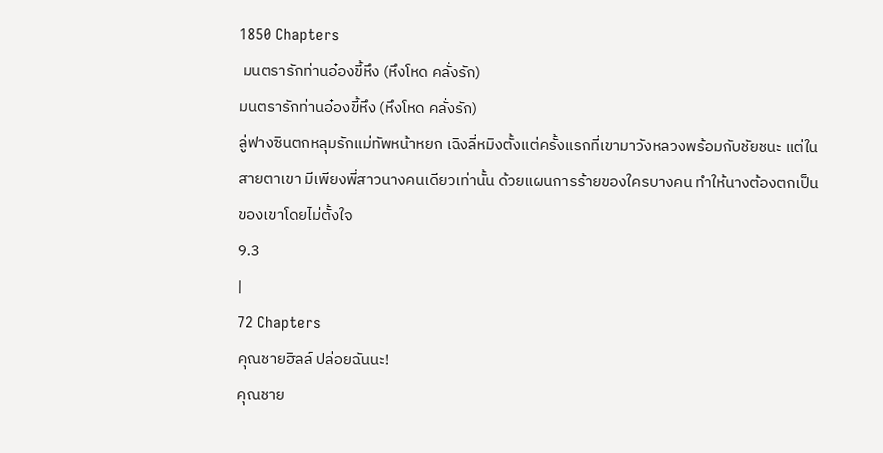1850 Chapters
 มนตรารักท่านอ๋องขี้หึง (หึงโหด คลั่งรัก)
มนตรารักท่านอ๋องขี้หึง (หึงโหด คลั่งรัก)
ลู่ฟางซินตกหลุมรักแม่ทัพหน้าหยก เฉิงลี่หมิงตั้งแต่ครั้งแรกที่เขามาวังหลวงพร้อมกับชัยชนะ แต่ในสายตาเขา มีเพียงพี่สาวนางคนเดียวเท่านั้น ด้วยแผนการร้ายของใครบางคน ทำให้นางต้องตกเป็นของเขาโดยไม่ตั้งใจ
9.3
|
72 Chapters
คุณชายฮิลล์ ปล่อยฉันนะ!
คุณชาย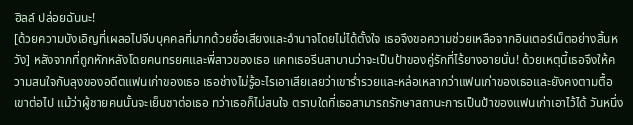ฮิลล์ ปล่อยฉันนะ!
[ด้วยความบังเอิญที่เผลอไปจีบบุคคลที่มากด้วยชื่อเสียงและอำนาจโดยไม่ได้ตั้งใจ เธอจึงขอความช่วยเหลือจากอินเตอร์เน็ตอย่างสิ้นหวัง] หลังจากที่ถูกหักหลังโดยคนทรยศและพี่สาวของเธอ แคทเธอรีนสาบานว่าจะเป็นป้าของคู่รักที่ไร้ยางอายนั่น! ด้วยเหตุนี้เธอจึงให้ความสนใจกับลุงของอดีตแฟนเก่าของเธอ เธอช่างไม่รู้อะไรเอาเสียเลยว่าเขาร่ำรวยและหล่อเหลากว่าแฟนเก่าของเธอและยังคงตามตื้อเขาต่อไป แม้ว่าผู้ชายคนนั้นจะเย็นชาต่อเธอ ทว่าเธอก็ไม่สนใจ ตราบใดที่เธอสามารถรักษาสถานะการเป็นป้าของแฟนเก่าเอาไว้ได้ วันหนึ่ง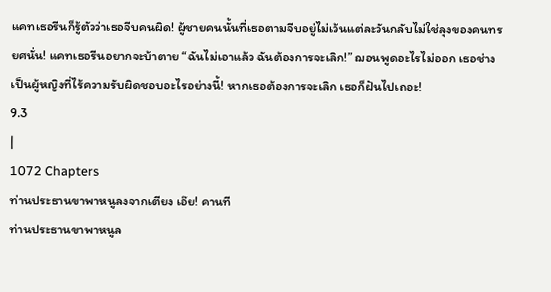แคทเธอรีนก็รู้ตัวว่าเธอจีบคนผิด! ผู้ชายคนนั้นที่เธอตามจีบอยู่ไม่เว้นแต่ละวันกลับไม่ใช่ลุงของคนทรยศนั่น! แคทเธอรีนอยากจะบ้าตาย “ฉันไม่เอาแล้ว ฉันต้องการจะเลิก!” ฌอนพูดอะไรไม่ออก เธอช่างเป็นผู้หญิงที่ไร้ความรับผิดชอบอะไรอย่างนี้! หากเธอต้องการจะเลิก เธอก็ฝันไปเถอะ!
9.3
|
1072 Chapters
ท่านประธานขาพาหนูลงจากเตียง เอ๊ย! คานที
ท่านประธานขาพาหนูล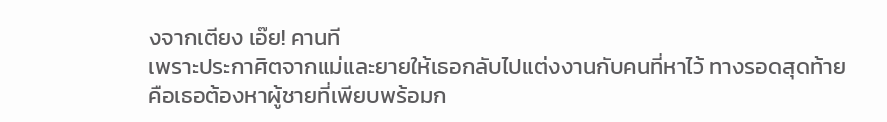งจากเตียง เอ๊ย! คานที
เพราะประกาศิตจากแม่และยายให้เธอกลับไปแต่งงานกับคนที่หาไว้ ทางรอดสุดท้ายคือเธอต้องหาผู้ชายที่เพียบพร้อมก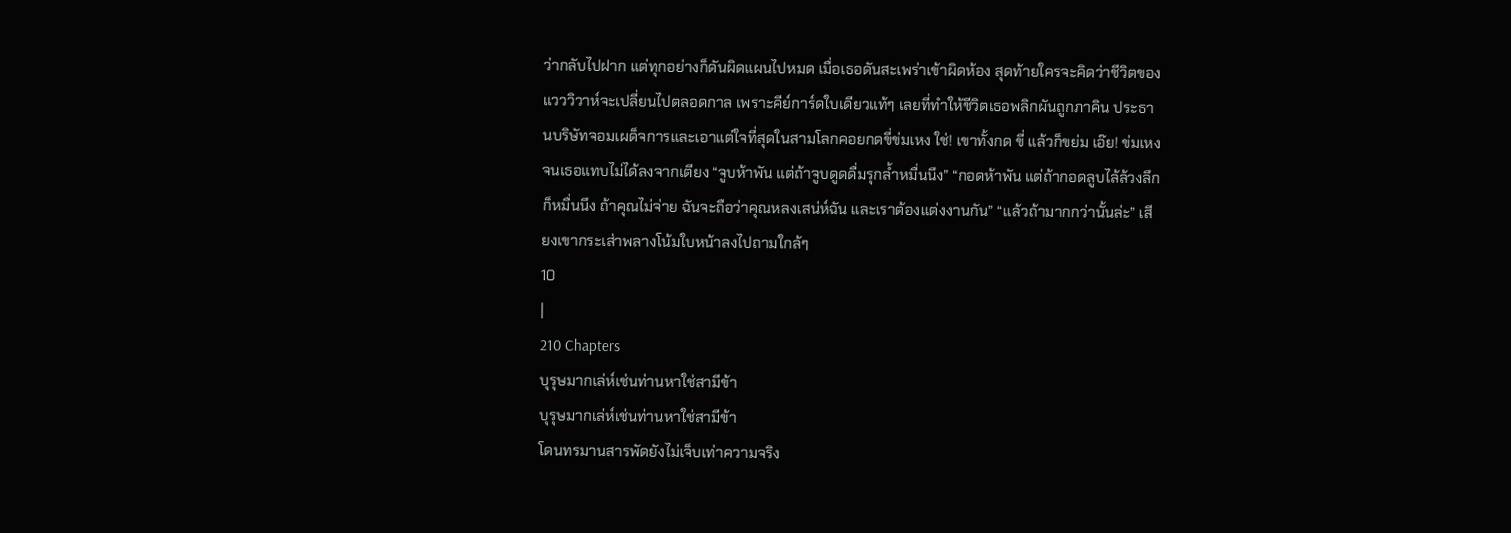ว่ากลับไปฝาก แต่ทุกอย่างก็ดันผิดแผนไปหมด เมื่อเธอดันสะเพร่าเข้าผิดห้อง สุดท้ายใครจะคิดว่าชีวิตของ แวววิวาห์จะเปลี่ยนไปตลอดกาล เพราะคีย์การ์ดใบเดียวแท้ๆ เลยที่ทำให้ชีวิตเธอพลิกผันถูกภาคิน ประธานบริษัทจอมเผด็จการและเอาแต่ใจที่สุดในสามโลกคอยกดขี่ข่มเหง ใช่! เขาทั้งกด ขี่ แล้วก็ขย่ม เอ๊ย! ข่มเหงจนเธอแทบไม่ได้ลงจากเตียง “จูบห้าพัน แต่ถ้าจูบดูดดื่มรุกล้ำหมื่นนึง” “กอดห้าพัน แต่ถ้ากอดลูบไล้ล้วงลึกก็หมื่นนึง ถ้าคุณไม่จ่าย ฉันจะถือว่าคุณหลงเสน่ห์ฉัน และเราต้องแต่งงานกัน” “แล้วถ้ามากกว่านั้นล่ะ” เสียงเขากระเส่าพลางโน้มใบหน้าลงไปถามใกล้ๆ
10
|
210 Chapters
บุรุษมากเล่ห์เช่นท่านหาใช่สามีข้า
บุรุษมากเล่ห์เช่นท่านหาใช่สามีข้า
โดนทรมานสารพัดยังไม่เจ็บเท่าความจริง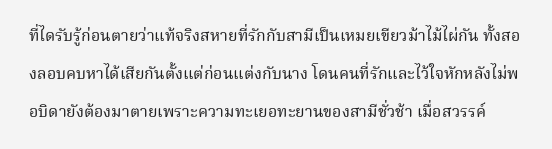ที่ไดรับรู้ก่อนตายว่าแท้จริงสหายที่รักกับสามีเป็นเหมยเขียวม้าไม้ไผ่กัน ทั้งสองลอบคบหาได้เสียกันตั้งแต่ก่อนแต่งกับนาง โดนคนที่รักและไว้ใจหักหลังไม่พอบิดายังต้องมาตายเพราะความทะเยอทะยานของสามีชั่วช้า เมื่อสวรรค์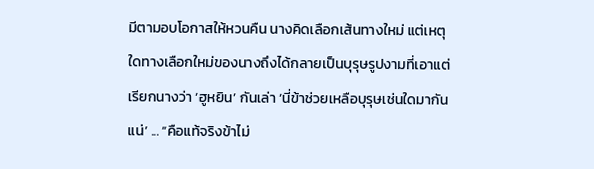มีตามอบโอกาสให้หวนคืน นางคิดเลือกเส้นทางใหม่ แต่เหตุใดทางเลือกใหม่ของนางถึงได้กลายเป็นบุรุษรูปงามที่เอาแต่เรียกนางว่า ‘ฮูหยิน’ กันเล่า ‘นี่ข้าช่วยเหลือบุรุษเช่นใดมากันแน่’ ... “คือแท้จริงข้าไม่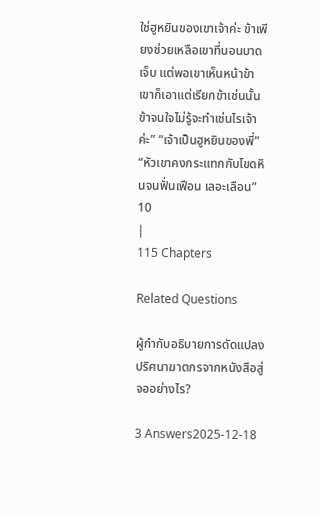ใช่ฮูหยินของเขาเจ้าค่ะ ข้าเพียงช่วยเหลือเขาที่นอนบาดเจ็บ แต่พอเขาเห็นหน้าข้า เขาก็เอาแต่เรียกข้าเช่นนั้น ข้าจนใจไม่รู้จะทำเช่นไรเจ้าค่ะ” “เจ้าเป็นฮูหยินของพี่” “หัวเขาคงกระแทกกับโขดหินจนฟั่นเฟือน เลอะเลือน”
10
|
115 Chapters

Related Questions

ผู้กำกับอธิบายการดัดแปลงปริศนาฆาตกรจากหนังสือสู่จออย่างไร?

3 Answers2025-12-18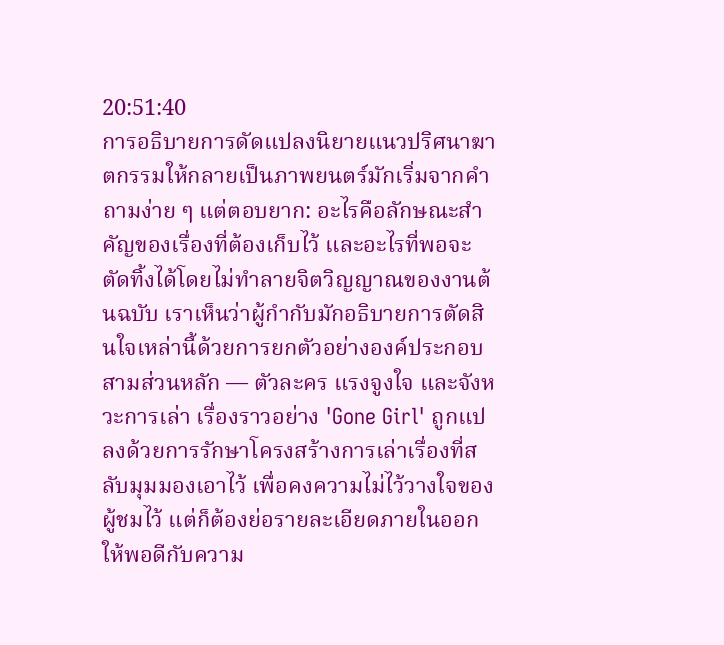20:51:40
การอธิบายการดัดแปลงนิยายแนวปริศนาฆาตกรรมให้กลายเป็นภาพยนตร์มักเริ่มจากคำถามง่าย ๆ แต่ตอบยาก: อะไรคือลักษณะสำคัญของเรื่องที่ต้องเก็บไว้ และอะไรที่พอจะตัดทิ้งได้โดยไม่ทำลายจิตวิญญาณของงานต้นฉบับ เราเห็นว่าผู้กำกับมักอธิบายการตัดสินใจเหล่านี้ด้วยการยกตัวอย่างองค์ประกอบสามส่วนหลัก — ตัวละคร แรงจูงใจ และจังหวะการเล่า เรื่องราวอย่าง 'Gone Girl' ถูกแปลงด้วยการรักษาโครงสร้างการเล่าเรื่องที่สลับมุมมองเอาไว้ เพื่อคงความไม่ไว้วางใจของผู้ชมไว้ แต่ก็ต้องย่อรายละเอียดภายในออกให้พอดีกับความ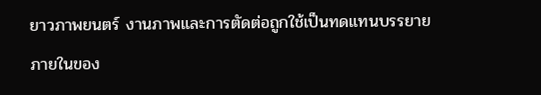ยาวภาพยนตร์ งานภาพและการตัดต่อถูกใช้เป็นทดแทนบรรยายภายในของ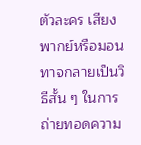ตัวละคร เสียงพากย์หรือมอนทาจกลายเป็นวิธีสั้น ๆ ในการถ่ายทอดความ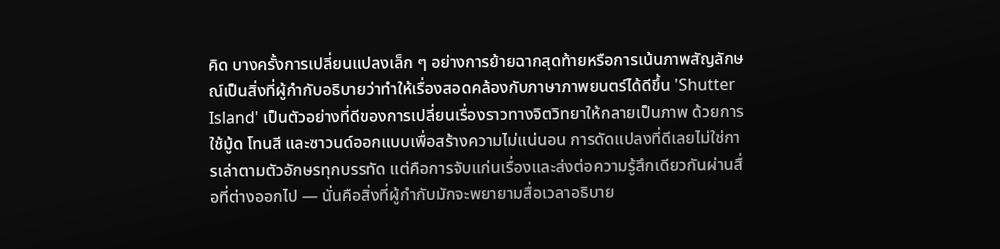คิด บางครั้งการเปลี่ยนแปลงเล็ก ๆ อย่างการย้ายฉากสุดท้ายหรือการเน้นภาพสัญลักษณ์เป็นสิ่งที่ผู้กำกับอธิบายว่าทำให้เรื่องสอดคล้องกับภาษาภาพยนตร์ได้ดีขึ้น 'Shutter Island' เป็นตัวอย่างที่ดีของการเปลี่ยนเรื่องราวทางจิตวิทยาให้กลายเป็นภาพ ด้วยการใช้มู้ด โทนสี และซาวนด์ออกแบบเพื่อสร้างความไม่แน่นอน การดัดแปลงที่ดีเลยไม่ใช่การเล่าตามตัวอักษรทุกบรรทัด แต่คือการจับแก่นเรื่องและส่งต่อความรู้สึกเดียวกันผ่านสื่อที่ต่างออกไป — นั่นคือสิ่งที่ผู้กำกับมักจะพยายามสื่อเวลาอธิบาย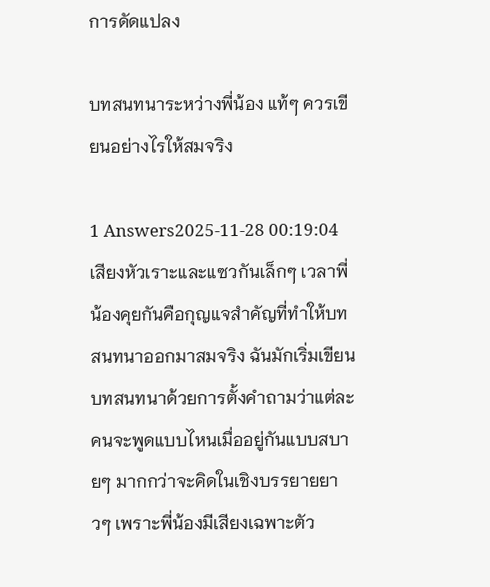การดัดแปลง

บทสนทนาระหว่างพี่น้อง แท้ๆ ควรเขียนอย่างไรให้สมจริง

1 Answers2025-11-28 00:19:04
เสียงหัวเราะและแซวกันเล็กๆ เวลาพี่น้องคุยกันคือกุญแจสำคัญที่ทำให้บทสนทนาออกมาสมจริง ฉันมักเริ่มเขียนบทสนทนาด้วยการตั้งคำถามว่าแต่ละคนจะพูดแบบไหนเมื่ออยู่กันแบบสบายๆ มากกว่าจะคิดในเชิงบรรยายยาวๆ เพราะพี่น้องมีเสียงเฉพาะตัว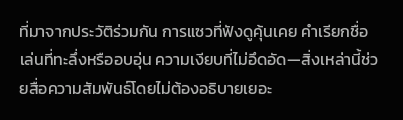ที่มาจากประวัติร่วมกัน การแซวที่ฟังดูคุ้นเคย คำเรียกชื่อเล่นที่ทะลึ่งหรืออบอุ่น ความเงียบที่ไม่อึดอัด—สิ่งเหล่านี้ช่วยสื่อความสัมพันธ์โดยไม่ต้องอธิบายเยอะ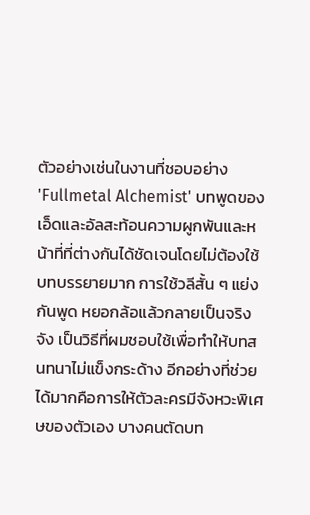ตัวอย่างเช่นในงานที่ชอบอย่าง 'Fullmetal Alchemist' บทพูดของเอ็ดและอัลสะท้อนความผูกพันและหน้าที่ที่ต่างกันได้ชัดเจนโดยไม่ต้องใช้บทบรรยายมาก การใช้วลีสั้น ๆ แย่งกันพูด หยอกล้อแล้วกลายเป็นจริงจัง เป็นวิธีที่ผมชอบใช้เพื่อทำให้บทสนทนาไม่แข็งกระด้าง อีกอย่างที่ช่วยได้มากคือการให้ตัวละครมีจังหวะพิเศษของตัวเอง บางคนตัดบท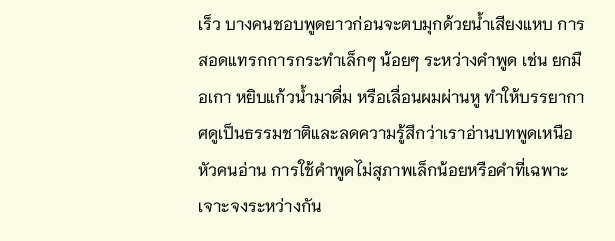เร็ว บางคนชอบพูดยาวก่อนจะตบมุกด้วยน้ำเสียงแหบ การสอดแทรกการกระทำเล็กๆ น้อยๆ ระหว่างคำพูด เช่น ยกมือเกา หยิบแก้วน้ำมาดื่ม หรือเลื่อนผมผ่านหู ทำให้บรรยากาศดูเป็นธรรมชาติและลดความรู้สึกว่าเราอ่านบทพูดเหนือหัวคนอ่าน การใช้คำพูดไม่สุภาพเล็กน้อยหรือคำที่เฉพาะเจาะจงระหว่างกัน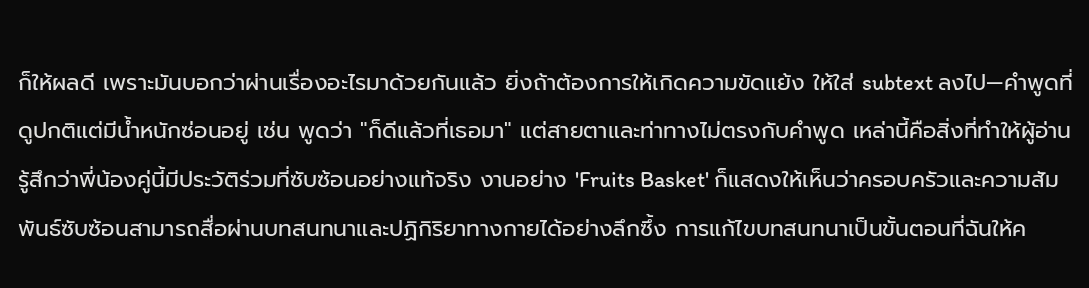ก็ให้ผลดี เพราะมันบอกว่าผ่านเรื่องอะไรมาด้วยกันแล้ว ยิ่งถ้าต้องการให้เกิดความขัดแย้ง ให้ใส่ subtext ลงไป—คำพูดที่ดูปกติแต่มีน้ำหนักซ่อนอยู่ เช่น พูดว่า "ก็ดีแล้วที่เธอมา" แต่สายตาและท่าทางไม่ตรงกับคำพูด เหล่านี้คือสิ่งที่ทำให้ผู้อ่านรู้สึกว่าพี่น้องคู่นี้มีประวัติร่วมที่ซับซ้อนอย่างแท้จริง งานอย่าง 'Fruits Basket' ก็แสดงให้เห็นว่าครอบครัวและความสัมพันธ์ซับซ้อนสามารถสื่อผ่านบทสนทนาและปฏิกิริยาทางกายได้อย่างลึกซึ้ง การแก้ไขบทสนทนาเป็นขั้นตอนที่ฉันให้ค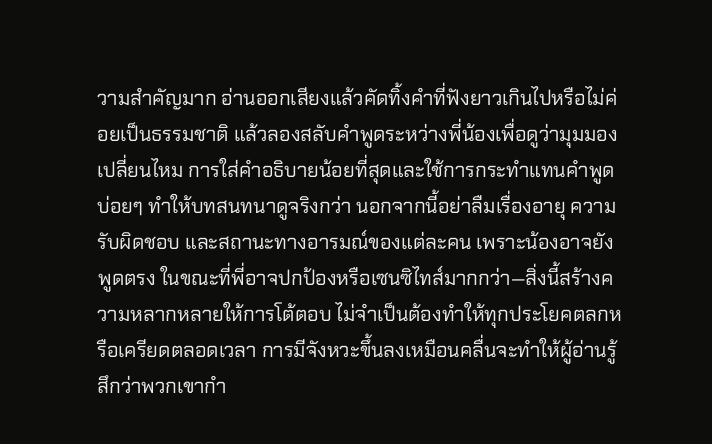วามสำคัญมาก อ่านออกเสียงแล้วคัดทิ้งคำที่ฟังยาวเกินไปหรือไม่ค่อยเป็นธรรมชาติ แล้วลองสลับคำพูดระหว่างพี่น้องเพื่อดูว่ามุมมองเปลี่ยนไหม การใส่คำอธิบายน้อยที่สุดและใช้การกระทำแทนคำพูดบ่อยๆ ทำให้บทสนทนาดูจริงกว่า นอกจากนี้อย่าลืมเรื่องอายุ ความรับผิดชอบ และสถานะทางอารมณ์ของแต่ละคน เพราะน้องอาจยังพูดตรง ในขณะที่พี่อาจปกป้องหรือเซนซิไทส์มากกว่า—สิ่งนี้สร้างความหลากหลายให้การโต้ตอบ ไม่จำเป็นต้องทำให้ทุกประโยคตลกหรือเครียดตลอดเวลา การมีจังหวะขึ้นลงเหมือนคลื่นจะทำให้ผู้อ่านรู้สึกว่าพวกเขากำ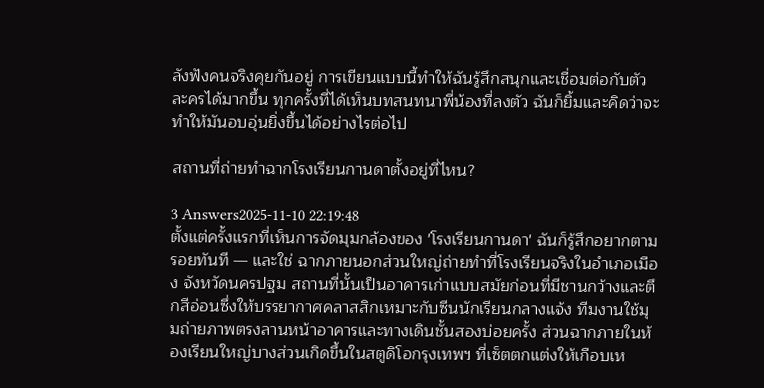ลังฟังคนจริงคุยกันอยู่ การเขียนแบบนี้ทำให้ฉันรู้สึกสนุกและเชื่อมต่อกับตัวละครได้มากขึ้น ทุกครั้งที่ได้เห็นบทสนทนาพี่น้องที่ลงตัว ฉันก็ยิ้มและคิดว่าจะทำให้มันอบอุ่นยิ่งขึ้นได้อย่างไรต่อไป

สถานที่ถ่ายทำฉากโรงเรียนกานดาตั้งอยู่ที่ไหน?

3 Answers2025-11-10 22:19:48
ตั้งแต่ครั้งแรกที่เห็นการจัดมุมกล้องของ 'โรงเรียนกานดา' ฉันก็รู้สึกอยากตามรอยทันที — และใช่ ฉากภายนอกส่วนใหญ่ถ่ายทำที่โรงเรียนจริงในอำเภอเมือง จังหวัดนครปฐม สถานที่นั้นเป็นอาคารเก่าแบบสมัยก่อนที่มีชานกว้างและตึกสีอ่อนซึ่งให้บรรยากาศคลาสสิกเหมาะกับซีนนักเรียนกลางแจ้ง ทีมงานใช้มุมถ่ายภาพตรงลานหน้าอาคารและทางเดินชั้นสองบ่อยครั้ง ส่วนฉากภายในห้องเรียนใหญ่บางส่วนเกิดขึ้นในสตูดิโอกรุงเทพฯ ที่เซ็ตตกแต่งให้เกือบเห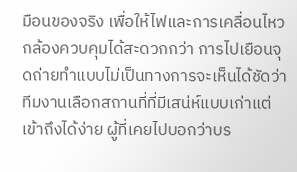มือนของจริง เพื่อให้ไฟและการเคลื่อนไหวกล้องควบคุมได้สะดวกกว่า การไปเยือนจุดถ่ายทำแบบไม่เป็นทางการจะเห็นได้ชัดว่าทีมงานเลือกสถานที่ที่มีเสน่ห์แบบเก่าแต่เข้าถึงได้ง่าย ผู้ที่เคยไปบอกว่าบร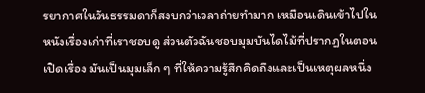รยากาศในวันธรรมดาก็สงบกว่าเวลาถ่ายทำมาก เหมือนเดินเข้าไปในหนังเรื่องเก่าที่เราชอบดู ส่วนตัวฉันชอบมุมบันไดไม้ที่ปรากฏในตอนเปิดเรื่อง มันเป็นมุมเล็ก ๆ ที่ให้ความรู้สึกคิดถึงและเป็นเหตุผลหนึ่ง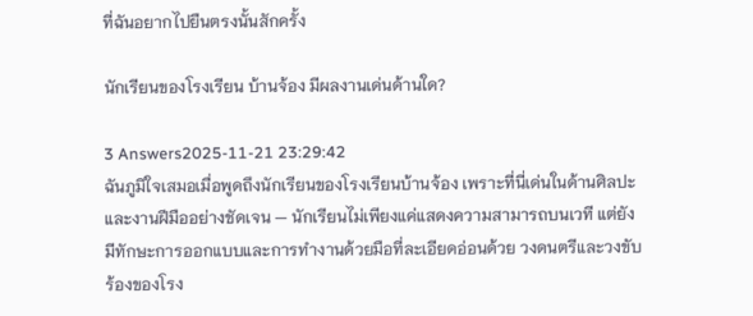ที่ฉันอยากไปยืนตรงนั้นสักครั้ง

นักเรียนของโรงเรียน บ้านจ้อง มีผลงานเด่นด้านใด?

3 Answers2025-11-21 23:29:42
ฉันภูมิใจเสมอเมื่อพูดถึงนักเรียนของโรงเรียนบ้านจ้อง เพราะที่นี่เด่นในด้านศิลปะและงานฝีมืออย่างชัดเจน — นักเรียนไม่เพียงแค่แสดงความสามารถบนเวที แต่ยังมีทักษะการออกแบบและการทำงานด้วยมือที่ละเอียดอ่อนด้วย วงดนตรีและวงขับร้องของโรง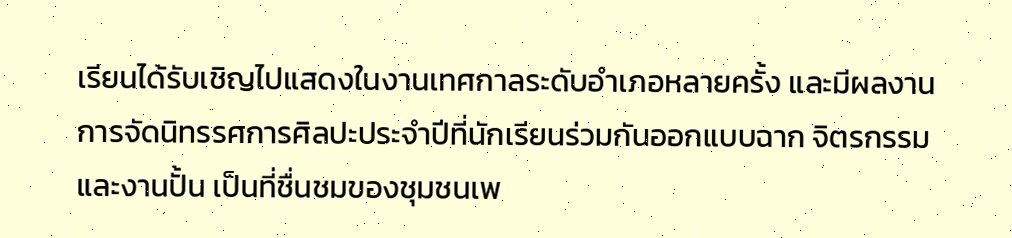เรียนได้รับเชิญไปแสดงในงานเทศกาลระดับอำเภอหลายครั้ง และมีผลงานการจัดนิทรรศการศิลปะประจำปีที่นักเรียนร่วมกันออกแบบฉาก จิตรกรรม และงานปั้น เป็นที่ชื่นชมของชุมชนเพ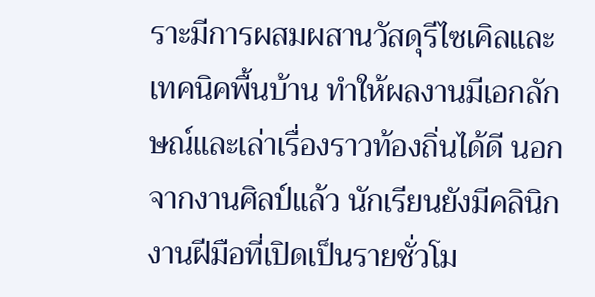ราะมีการผสมผสานวัสดุรีไซเคิลและเทคนิคพื้นบ้าน ทำให้ผลงานมีเอกลักษณ์และเล่าเรื่องราวท้องถิ่นได้ดี นอกจากงานศิลป์แล้ว นักเรียนยังมีคลินิกงานฝีมือที่เปิดเป็นรายชั่วโม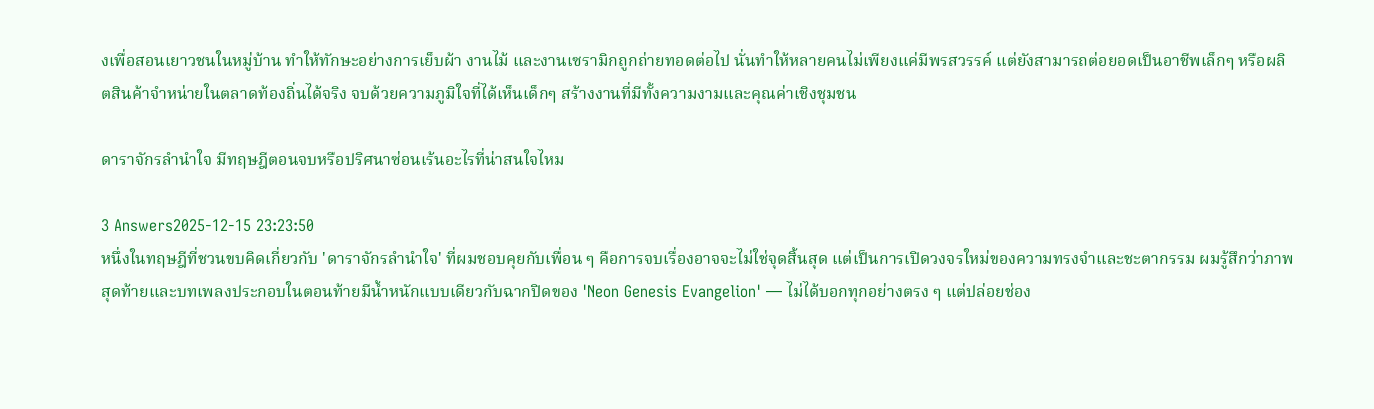งเพื่อสอนเยาวชนในหมู่บ้าน ทำให้ทักษะอย่างการเย็บผ้า งานไม้ และงานเซรามิกถูกถ่ายทอดต่อไป นั่นทำให้หลายคนไม่เพียงแค่มีพรสวรรค์ แต่ยังสามารถต่อยอดเป็นอาชีพเล็กๆ หรือผลิตสินค้าจำหน่ายในตลาดท้องถิ่นได้จริง จบด้วยความภูมิใจที่ได้เห็นเด็กๆ สร้างงานที่มีทั้งความงามและคุณค่าเชิงชุมชน

ดาราจักรลำนำใจ มีทฤษฎีตอนจบหรือปริศนาซ่อนเร้นอะไรที่น่าสนใจไหม

3 Answers2025-12-15 23:23:50
หนึ่งในทฤษฎีที่ชวนขบคิดเกี่ยวกับ 'ดาราจักรลำนำใจ' ที่ผมชอบคุยกับเพื่อน ๆ คือการจบเรื่องอาจจะไม่ใช่จุดสิ้นสุด แต่เป็นการเปิดวงจรใหม่ของความทรงจำและชะตากรรม ผมรู้สึกว่าภาพสุดท้ายและบทเพลงประกอบในตอนท้ายมีน้ำหนักแบบเดียวกับฉากปิดของ 'Neon Genesis Evangelion' — ไม่ได้บอกทุกอย่างตรง ๆ แต่ปล่อยช่อง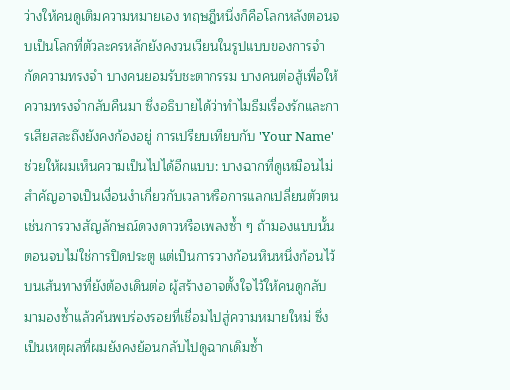ว่างให้คนดูเติมความหมายเอง ทฤษฎีหนึ่งก็คือโลกหลังตอนจบเป็นโลกที่ตัวละครหลักยังคงวนเวียนในรูปแบบของการจำกัดความทรงจำ บางคนยอมรับชะตากรรม บางคนต่อสู้เพื่อให้ความทรงจำกลับคืนมา ซึ่งอธิบายได้ว่าทำไมธีมเรื่องรักและการเสียสละถึงยังคงก้องอยู่ การเปรียบเทียบกับ 'Your Name' ช่วยให้ผมเห็นความเป็นไปได้อีกแบบ: บางฉากที่ดูเหมือนไม่สำคัญอาจเป็นเงื่อนงำเกี่ยวกับเวลาหรือการแลกเปลี่ยนตัวตน เช่นการวางสัญลักษณ์ดวงดาวหรือเพลงซ้ำ ๆ ถ้ามองแบบนั้น ตอนจบไม่ใช่การปิดประตู แต่เป็นการวางก้อนหินหนึ่งก้อนไว้บนเส้นทางที่ยังต้องเดินต่อ ผู้สร้างอาจตั้งใจไว้ให้คนดูกลับมามองซ้ำแล้วค้นพบร่องรอยที่เชื่อมไปสู่ความหมายใหม่ ซึ่งเป็นเหตุผลที่ผมยังคงย้อนกลับไปดูฉากเดิมซ้ำ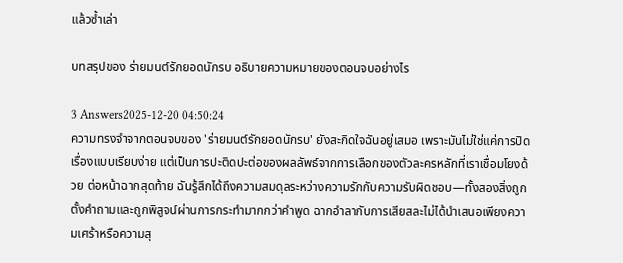แล้วซ้ำเล่า

บทสรุปของ ร่ายมนต์รักยอดนักรบ อธิบายความหมายของตอนจบอย่างไร

3 Answers2025-12-20 04:50:24
ความทรงจำจากตอนจบของ 'ร่ายมนต์รักยอดนักรบ' ยังสะกิดใจฉันอยู่เสมอ เพราะมันไม่ใช่แค่การปิดเรื่องแบบเรียบง่าย แต่เป็นการปะติดปะต่อของผลลัพธ์จากการเลือกของตัวละครหลักที่เราเชื่อมโยงด้วย ต่อหน้าฉากสุดท้าย ฉันรู้สึกได้ถึงความสมดุลระหว่างความรักกับความรับผิดชอบ—ทั้งสองสิ่งถูกตั้งคำถามและถูกพิสูจน์ผ่านการกระทำมากกว่าคำพูด ฉากอำลากับการเสียสละไม่ได้นำเสนอเพียงความเศร้าหรือความสุ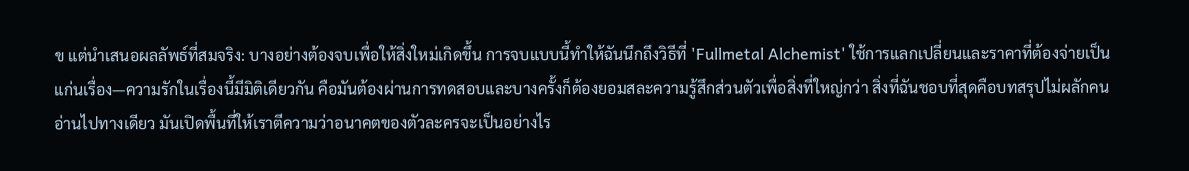ข แต่นำเสนอผลลัพธ์ที่สมจริง: บางอย่างต้องจบเพื่อให้สิ่งใหม่เกิดขึ้น การจบแบบนี้ทำให้ฉันนึกถึงวิธีที่ 'Fullmetal Alchemist' ใช้การแลกเปลี่ยนและราคาที่ต้องจ่ายเป็นแก่นเรื่อง—ความรักในเรื่องนี้มีมิติเดียวกัน คือมันต้องผ่านการทดสอบและบางครั้งก็ต้องยอมสละความรู้สึกส่วนตัวเพื่อสิ่งที่ใหญ่กว่า สิ่งที่ฉันชอบที่สุดคือบทสรุปไม่ผลักคนอ่านไปทางเดียว มันเปิดพื้นที่ให้เราตีความว่าอนาคตของตัวละครจะเป็นอย่างไร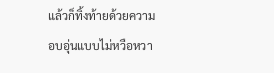แล้วก็ทิ้งท้ายด้วยความอบอุ่นแบบไม่หวือหวา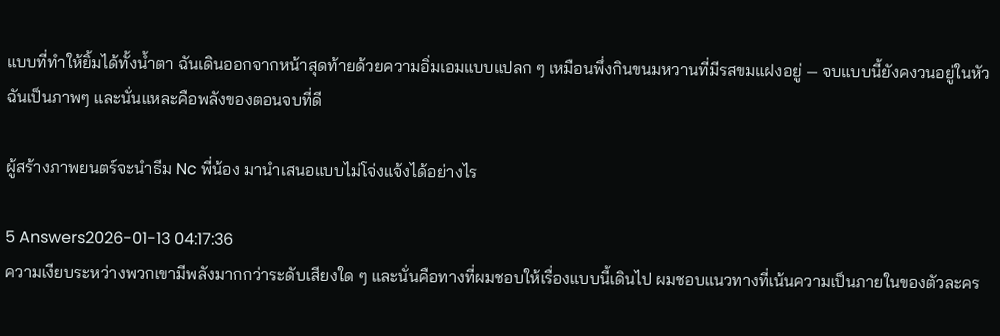แบบที่ทำให้ยิ้มได้ทั้งน้ำตา ฉันเดินออกจากหน้าสุดท้ายด้วยความอิ่มเอมแบบแปลก ๆ เหมือนพึ่งกินขนมหวานที่มีรสขมแฝงอยู่ — จบแบบนี้ยังคงวนอยู่ในหัวฉันเป็นภาพๆ และนั่นแหละคือพลังของตอนจบที่ดี

ผู้สร้างภาพยนตร์จะนำธีม Nc พี่น้อง มานำเสนอแบบไม่โจ่งแจ้งได้อย่างไร

5 Answers2026-01-13 04:17:36
ความเงียบระหว่างพวกเขามีพลังมากกว่าระดับเสียงใด ๆ และนั่นคือทางที่ผมชอบให้เรื่องแบบนี้เดินไป ผมชอบแนวทางที่เน้นความเป็นภายในของตัวละคร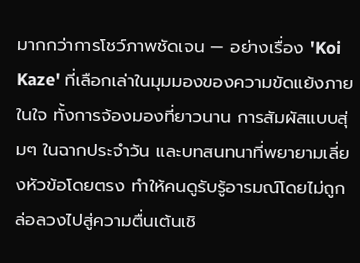มากกว่าการโชว์ภาพชัดเจน — อย่างเรื่อง 'Koi Kaze' ที่เลือกเล่าในมุมมองของความขัดแย้งภายในใจ ทั้งการจ้องมองที่ยาวนาน การสัมผัสแบบสุ่มๆ ในฉากประจำวัน และบทสนทนาที่พยายามเลี่ยงหัวข้อโดยตรง ทำให้คนดูรับรู้อารมณ์โดยไม่ถูกล่อลวงไปสู่ความตื่นเต้นเชิ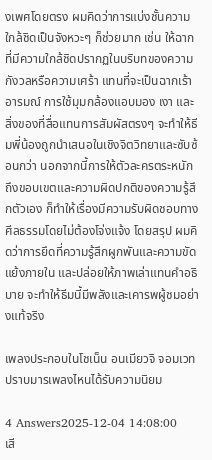งเพศโดยตรง ผมคิดว่าการแบ่งชั้นความใกล้ชิดเป็นจังหวะๆ ก็ช่วยมาก เช่น ให้ฉากที่มีความใกล้ชิดปรากฏในบริบทของความกังวลหรือความเศร้า แทนที่จะเป็นฉากเร้าอารมณ์ การใช้มุมกล้องแอบมอง เงา และสิ่งของที่สื่อแทนการสัมผัสตรงๆ จะทำให้ธีมพี่น้องถูกนำเสนอในเชิงจิตวิทยาและซับซ้อนกว่า นอกจากนี้การให้ตัวละครตระหนักถึงขอบเขตและความผิดปกติของความรู้สึกตัวเอง ก็ทำให้เรื่องมีความรับผิดชอบทางศีลธรรมโดยไม่ต้องโจ่งแจ้ง โดยสรุป ผมคิดว่าการยึดที่ความรู้สึกผูกพันและความขัดแย้งภายใน และปล่อยให้ภาพเล่าแทนคำอธิบาย จะทำให้ธีมนี้มีพลังและเคารพผู้ชมอย่างแท้จริง

เพลงประกอบในโชเน็น อนเมียวจิ จอมเวทปราบมารเพลงไหนได้รับความนิยม

4 Answers2025-12-04 14:08:00
เสี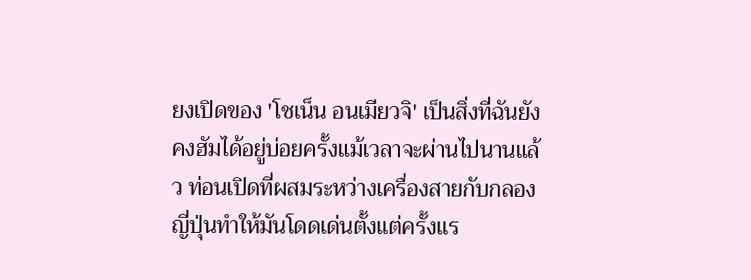ยงเปิดของ 'โชเน็น อนเมียวจิ' เป็นสิ่งที่ฉันยังคงฮัมได้อยู่บ่อยครั้งแม้เวลาจะผ่านไปนานแล้ว ท่อนเปิดที่ผสมระหว่างเครื่องสายกับกลองญี่ปุ่นทำให้มันโดดเด่นตั้งแต่ครั้งแร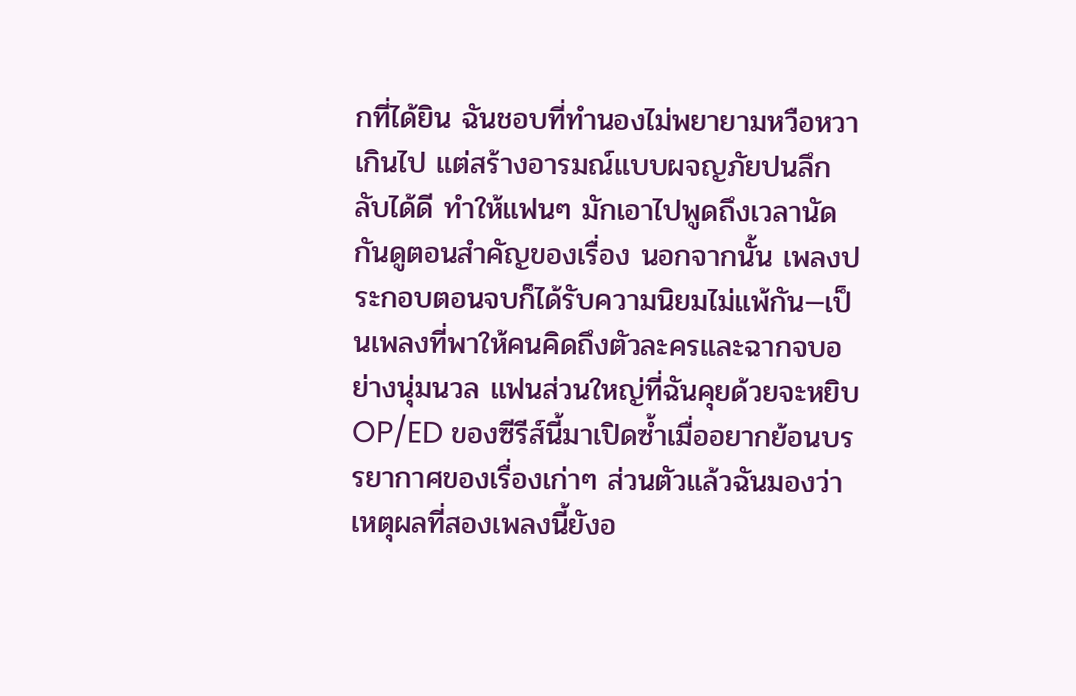กที่ได้ยิน ฉันชอบที่ทำนองไม่พยายามหวือหวาเกินไป แต่สร้างอารมณ์แบบผจญภัยปนลึกลับได้ดี ทำให้แฟนๆ มักเอาไปพูดถึงเวลานัดกันดูตอนสำคัญของเรื่อง นอกจากนั้น เพลงประกอบตอนจบก็ได้รับความนิยมไม่แพ้กัน—เป็นเพลงที่พาให้คนคิดถึงตัวละครและฉากจบอย่างนุ่มนวล แฟนส่วนใหญ่ที่ฉันคุยด้วยจะหยิบ OP/ED ของซีรีส์นี้มาเปิดซ้ำเมื่ออยากย้อนบรรยากาศของเรื่องเก่าๆ ส่วนตัวแล้วฉันมองว่าเหตุผลที่สองเพลงนี้ยังอ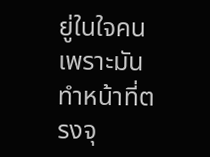ยู่ในใจคนเพราะมันทำหน้าที่ตรงจุ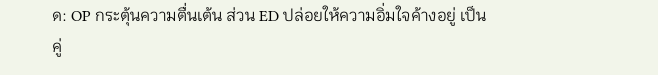ด: OP กระตุ้นความตื่นเต้น ส่วน ED ปล่อยให้ความอิ่มใจค้างอยู่ เป็นคู่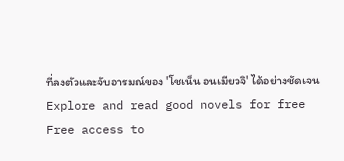ที่ลงตัวและจับอารมณ์ของ 'โชเน็น อนเมียวจิ' ได้อย่างชัดเจน
Explore and read good novels for free
Free access to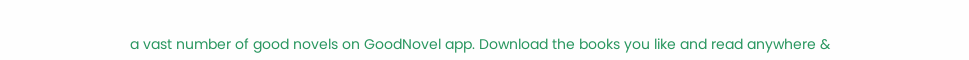a vast number of good novels on GoodNovel app. Download the books you like and read anywhere &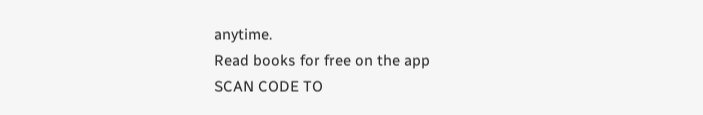anytime.
Read books for free on the app
SCAN CODE TO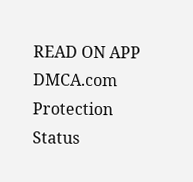READ ON APP
DMCA.com Protection Status